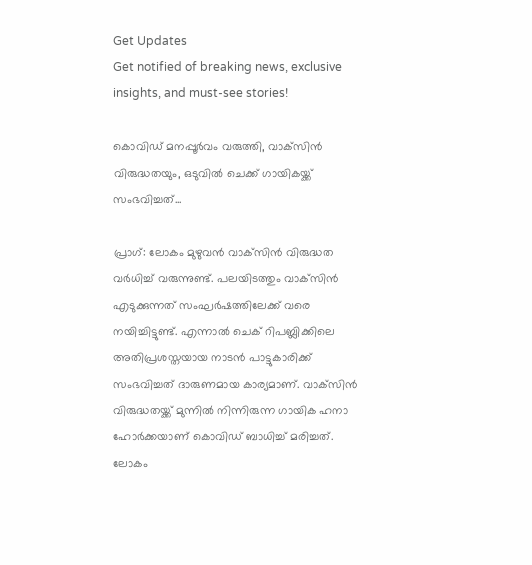Get Updates
Get notified of breaking news, exclusive insights, and must-see stories!

കൊവിഡ് മനപ്പൂര്‍വം വരുത്തി, വാക്‌സിന്‍ വിരുദ്ധതയും, ഒടുവില്‍ ചെക്ക് ഗായികയ്ക്ക് സംഭവിച്ചത്...

പ്രാഗ്: ലോകം മുഴുവന്‍ വാക്‌സിന്‍ വിരുദ്ധത വര്‍ധിച്ച് വരുന്നുണ്ട്. പലയിടത്തും വാക്‌സിന്‍ എടുക്കുന്നത് സംഘര്‍ഷത്തിലേക്ക് വരെ നയിച്ചിട്ടുണ്ട്. എന്നാല്‍ ചെക് റിപബ്ലിക്കിലെ അതിപ്രശസ്തയായ നാടന്‍ പാട്ടുകാരിക്ക് സംഭവിച്ചത് ദാരുണമായ കാര്യമാണ്. വാക്‌സിന്‍ വിരുദ്ധതയ്ക്ക് മുന്നില്‍ നിന്നിരുന്ന ഗായിക ഹനാ ഹോര്‍ക്കയാണ് കൊവിഡ് ബാധിച്ച് മരിച്ചത്. ലോകം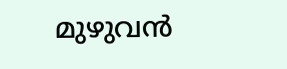മുഴുവന്‍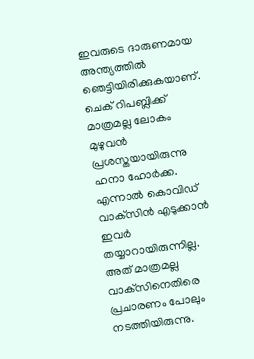ഇവരുടെ ദാരുണമായ അന്ത്യത്തില്‍ ഞെട്ടിയിരിക്കുകയാണ്. ചെക് റിപബ്ലിക്ക് മാത്രമല്ല ലോകം മുഴുവന്‍ പ്രശസ്തയായിരുന്നു ഹനാ ഹോര്‍ക്ക. എന്നാല്‍ കൊവിഡ് വാക്‌സിന്‍ എടുക്കാന്‍ ഇവര്‍ തയ്യാറായിരുന്നില്ല. അത് മാത്രമല്ല വാക്‌സിനെതിരെ പ്രചാരണം പോലും നടത്തിയിരുന്നു.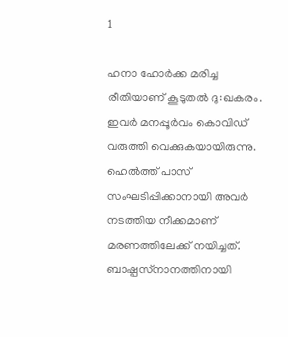1

ഹനാ ഹോര്‍ക്ക മരിച്ച രീതിയാണ് കൂടുതല്‍ ദു:ഖകരം. ഇവര്‍ മനപ്പൂര്‍വം കൊവിഡ് വരുത്തി വെക്കുകയായിരുന്നു. ഹെല്‍ത്ത് പാസ് സംഘടിപ്പിക്കാനായി അവര്‍ നടത്തിയ നീക്കമാണ് മരണത്തിലേക്ക് നയിച്ചത്. ബാഷ്പസ്‌നാനത്തിനായി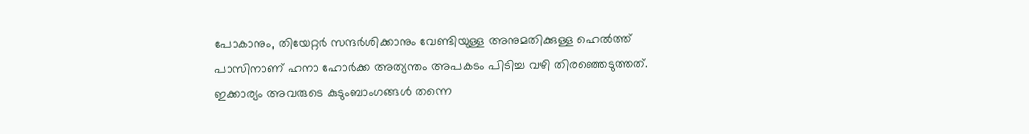പോകാനും, തിയേറ്റര്‍ സന്ദര്‍ശിക്കാനും വേണ്ടിയുള്ള അനുമതിക്കുള്ള ഹെല്‍ത്ത് പാസിനാണ് ഹനാ ഹോര്‍ക്ക അത്യന്തം അപകടം പിടിച്ച വഴി തിരഞ്ഞെടുത്തത്. ഇക്കാര്യം അവരുടെ കുടുംബാംഗങ്ങള്‍ തന്നെ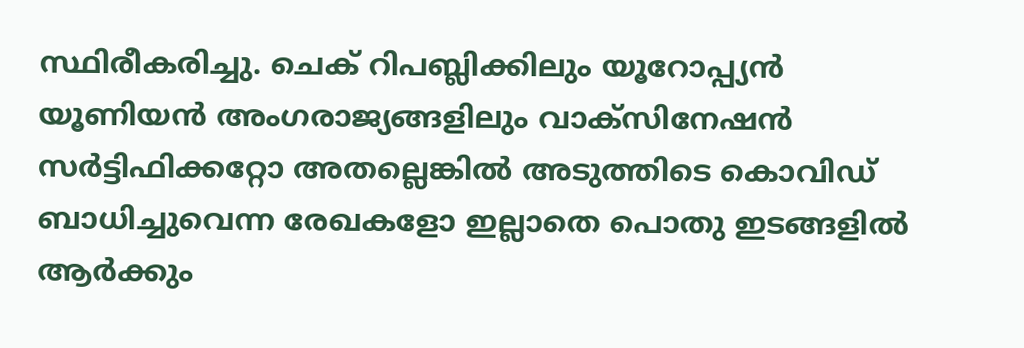സ്ഥിരീകരിച്ചു. ചെക് റിപബ്ലിക്കിലും യൂറോപ്പ്യന്‍ യൂണിയന്‍ അംഗരാജ്യങ്ങളിലും വാക്‌സിനേഷന്‍ സര്‍ട്ടിഫിക്കറ്റോ അതല്ലെങ്കില്‍ അടുത്തിടെ കൊവിഡ് ബാധിച്ചുവെന്ന രേഖകളോ ഇല്ലാതെ പൊതു ഇടങ്ങളില്‍ ആര്‍ക്കും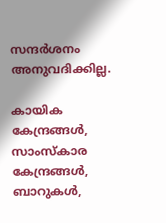സന്ദര്‍ശനം അനുവദിക്കില്ല.

കായിക കേന്ദ്രങ്ങള്‍, സാംസ്‌കാര കേന്ദ്രങ്ങള്‍, ബാറുകള്‍,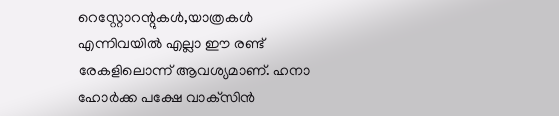റെസ്റ്റോറന്റുകള്‍,യാത്രകള്‍ എന്നിവയില്‍ എല്ലാ ഈ രണ്ട് രേകളിലൊന്ന് ആവശ്യമാണ്. ഹനാ ഹോര്‍ക്ക പക്ഷേ വാക്‌സിന്‍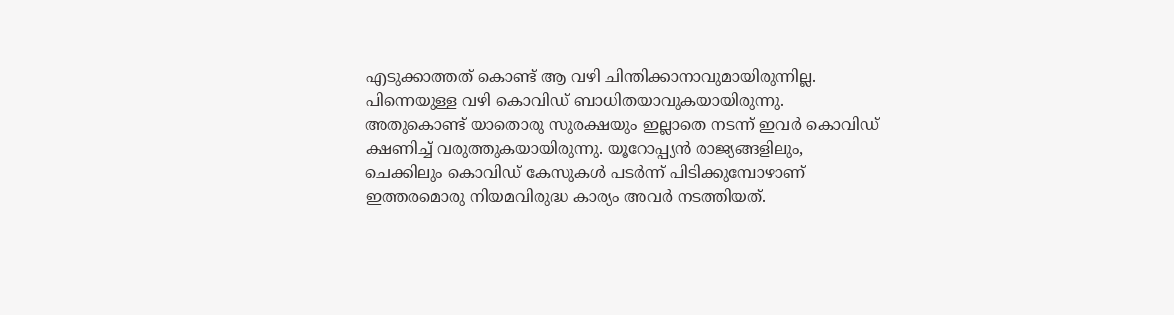എടുക്കാത്തത് കൊണ്ട് ആ വഴി ചിന്തിക്കാനാവുമായിരുന്നില്ല. പിന്നെയുള്ള വഴി കൊവിഡ് ബാധിതയാവുകയായിരുന്നു. അതുകൊണ്ട് യാതൊരു സുരക്ഷയും ഇല്ലാതെ നടന്ന് ഇവര്‍ കൊവിഡ് ക്ഷണിച്ച് വരുത്തുകയായിരുന്നു. യൂറോപ്പ്യന്‍ രാജ്യങ്ങളിലും, ചെക്കിലും കൊവിഡ് കേസുകള്‍ പടര്‍ന്ന് പിടിക്കുമ്പോഴാണ് ഇത്തരമൊരു നിയമവിരുദ്ധ കാര്യം അവര്‍ നടത്തിയത്.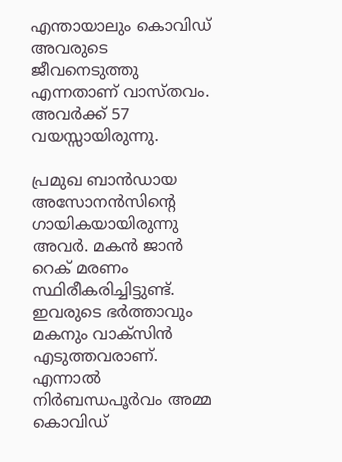എന്തായാലും കൊവിഡ് അവരുടെ ജീവനെടുത്തു എന്നതാണ് വാസ്തവം. അവര്‍ക്ക് 57 വയസ്സായിരുന്നു.

പ്രമുഖ ബാന്‍ഡായ അസോനന്‍സിന്റെ ഗായികയായിരുന്നു അവര്‍. മകന്‍ ജാന്‍ റെക് മരണം സ്ഥിരീകരിച്ചിട്ടുണ്ട്. ഇവരുടെ ഭര്‍ത്താവും മകനും വാക്‌സിന്‍ എടുത്തവരാണ്. എന്നാല്‍ നിര്‍ബന്ധപൂര്‍വം അമ്മ കൊവിഡ്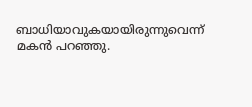ബാധിയാവുകയായിരുന്നുവെന്ന് മകന്‍ പറഞ്ഞു.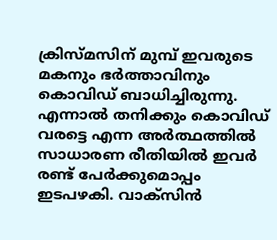ക്രിസ്മസിന് മുമ്പ് ഇവരുടെ മകനും ഭര്‍ത്താവിനും കൊവിഡ് ബാധിച്ചിരുന്നു. എന്നാല്‍ തനിക്കും കൊവിഡ് വരട്ടെ എന്ന അര്‍ത്ഥത്തില്‍ സാധാരണ രീതിയില്‍ ഇവര്‍ രണ്ട് പേര്‍ക്കുമൊപ്പം ഇടപഴകി. വാക്‌സിന്‍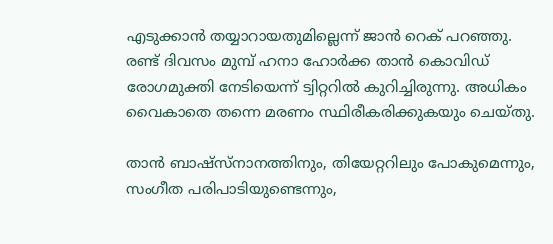എടുക്കാന്‍ തയ്യാറായതുമില്ലെന്ന് ജാന്‍ റെക് പറഞ്ഞു. രണ്ട് ദിവസം മുമ്പ് ഹനാ ഹോര്‍ക്ക താന്‍ കൊവിഡ് രോഗമുക്തി നേടിയെന്ന് ട്വിറ്ററില്‍ കുറിച്ചിരുന്നു. അധികം വൈകാതെ തന്നെ മരണം സ്ഥിരീകരിക്കുകയും ചെയ്തു.

താന്‍ ബാഷ്‌സ്‌നാനത്തിനും, തിയേറ്ററിലും പോകുമെന്നും, സംഗീത പരിപാടിയുണ്ടെന്നും,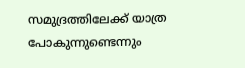സമുദ്രത്തിലേക്ക് യാത്ര പോകുന്നുണ്ടെന്നും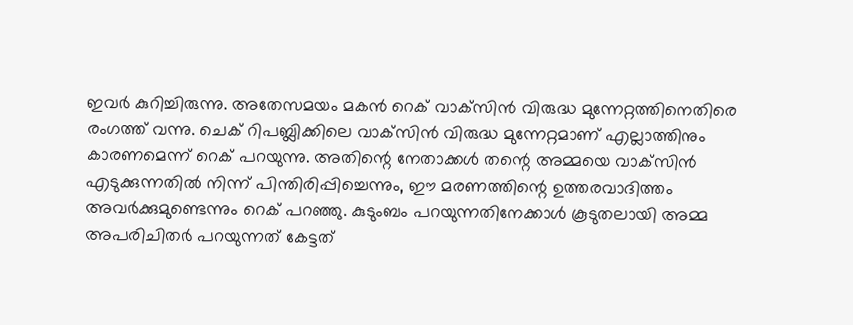ഇവര്‍ കുറിച്ചിരുന്നു. അതേസമയം മകന്‍ റെക് വാക്‌സിന്‍ വിരുദ്ധ മുന്നേറ്റത്തിനെതിരെ രംഗത്ത് വന്നു. ചെക് റിപബ്ലിക്കിലെ വാക്‌സിന്‍ വിരുദ്ധ മുന്നേറ്റമാണ് എല്ലാത്തിനും കാരണമെന്ന് റെക് പറയുന്നു. അതിന്റെ നേതാക്കള്‍ തന്റെ അമ്മയെ വാക്‌സിന്‍ എടുക്കുന്നതില്‍ നിന്ന് പിന്തിരിപ്പിച്ചെന്നും, ഈ മരണത്തിന്റെ ഉത്തരവാദിത്തം അവര്‍ക്കുമുണ്ടെന്നും റെക് പറഞ്ഞു. കുടുംബം പറയുന്നതിനേക്കാള്‍ കൂടുതലായി അമ്മ അപരിചിതര്‍ പറയുന്നത് കേട്ടത്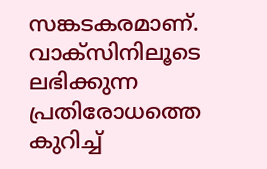സങ്കടകരമാണ്. വാക്‌സിനിലൂടെ ലഭിക്കുന്ന പ്രതിരോധത്തെ കുറിച്ച്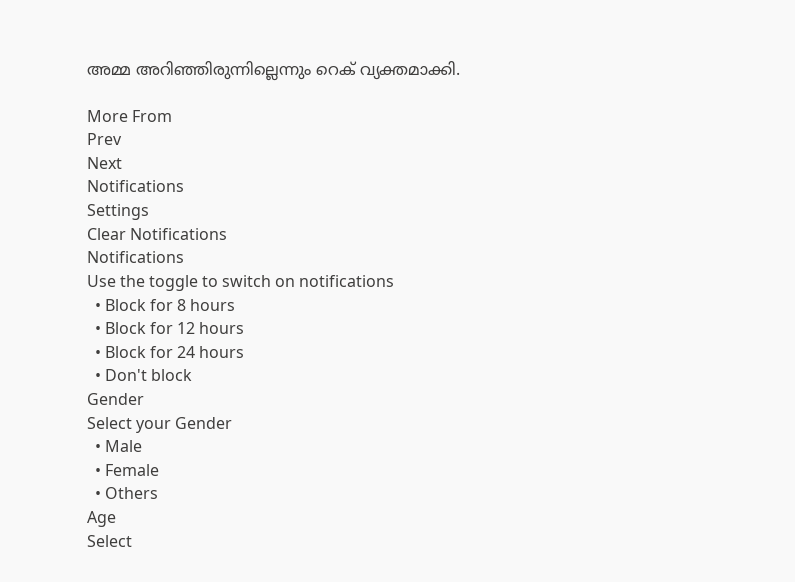അമ്മ അറിഞ്ഞിരുന്നില്ലെന്നും റെക് വ്യക്തമാക്കി.

More From
Prev
Next
Notifications
Settings
Clear Notifications
Notifications
Use the toggle to switch on notifications
  • Block for 8 hours
  • Block for 12 hours
  • Block for 24 hours
  • Don't block
Gender
Select your Gender
  • Male
  • Female
  • Others
Age
Select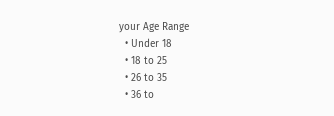your Age Range
  • Under 18
  • 18 to 25
  • 26 to 35
  • 36 to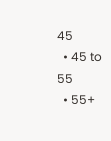45
  • 45 to 55
  • 55+